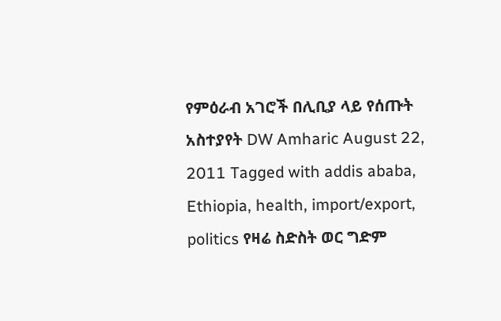የምዕራብ አገሮች በሊቢያ ላይ የሰጡት አስተያየት DW Amharic August 22, 2011 Tagged with addis ababa, Ethiopia, health, import/export, politics የዛሬ ስድስት ወር ግድም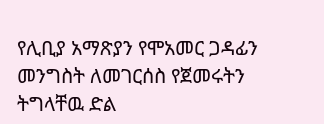የሊቢያ አማጽያን የሞአመር ጋዳፊን መንግስት ለመገርሰስ የጀመሩትን ትግላቸዉ ድል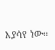እያሳየ ነው።